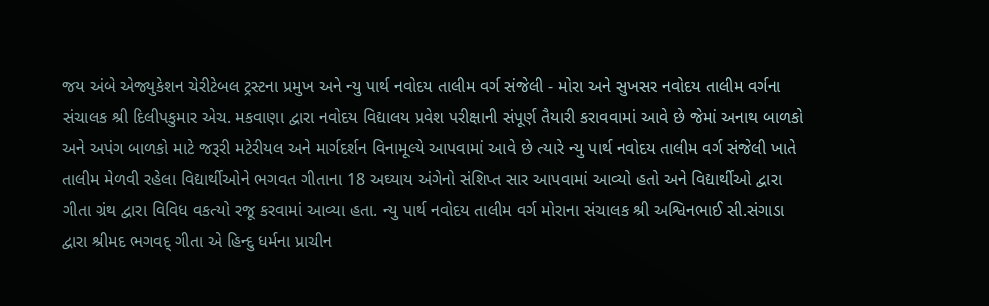જય અંબે એજ્યુકેશન ચેરીટેબલ ટ્રસ્ટના પ્રમુખ અને ન્યુ પાર્થ નવોદય તાલીમ વર્ગ સંજેલી - મોરા અને સુખસર નવોદય તાલીમ વર્ગના સંચાલક શ્રી દિલીપકુમાર એચ. મકવાણા દ્વારા નવોદય વિદ્યાલય પ્રવેશ પરીક્ષાની સંપૂર્ણ તૈયારી કરાવવામાં આવે છે જેમાં અનાથ બાળકો અને અપંગ બાળકો માટે જરૂરી મટેરીયલ અને માર્ગદર્શન વિનામૂલ્યે આપવામાં આવે છે ત્યારે ન્યુ પાર્થ નવોદય તાલીમ વર્ગ સંજેલી ખાતે તાલીમ મેળવી રહેલા વિદ્યાર્થીઓને ભગવત ગીતાના 18 અઘ્યાય અંગેનો સંશિપ્ત સાર આપવામાં આવ્યો હતો અને વિદ્યાર્થીઓ દ્વારા ગીતા ગ્રંથ દ્વારા વિવિધ વકત્યો રજૂ કરવામાં આવ્યા હતા. ન્યુ પાર્થ નવોદય તાલીમ વર્ગ મોરાના સંચાલક શ્રી અશ્વિનભાઈ સી.સંગાડા દ્વારા શ્રીમદ ભગવદ્ ગીતા એ હિન્દુ ધર્મના પ્રાચીન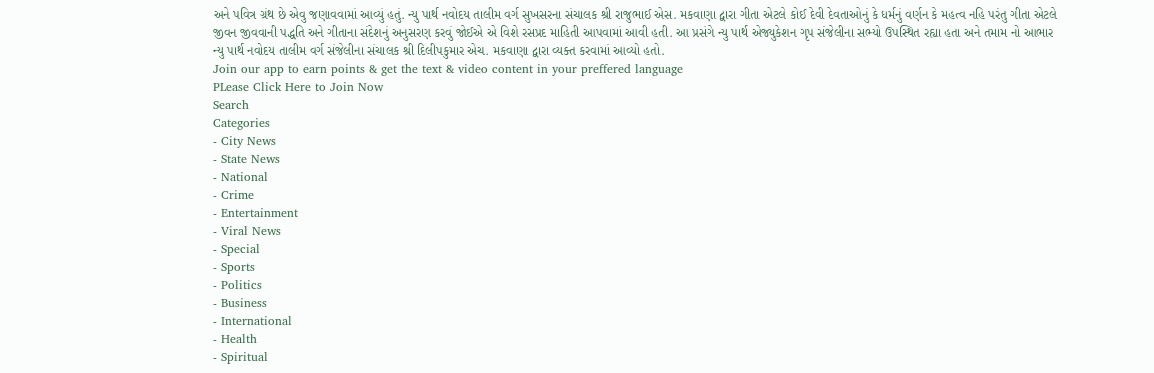અને પવિત્ર ગ્રંથ છે એવુ જણાવવામાં આવ્યું હતું. ન્યુ પાર્થ નવોદય તાલીમ વર્ગ સુખસરના સંચાલક શ્રી રાજુભાઈ એસ. મકવાણા દ્વારા ગીતા એટલે કોઈ દેવી દેવતાઓનું કે ધર્મનું વર્ણન કે મહત્વ નહિ પરંતુ ગીતા એટલે જીવન જીવવાની પદ્ધતિ અને ગીતાના સંદેશનું અનુસરણ કરવું જોઈએ એ વિશે રસપ્રદ માહિતી આપવામાં આવી હતી. આ પ્રસંગે ન્યુ પાર્થ એજ્યુકેશન ગૃપ સંજેલીના સભ્યો ઉપસ્થિત રહ્યા હતા અને તમામ નો આભાર ન્યુ પાર્થ નવોદય તાલીમ વર્ગ સંજેલીના સંચાલક શ્રી દિલીપકુમાર એચ. મકવાણા દ્વારા વ્યક્ત કરવામાં આવ્યો હતો.
Join our app to earn points & get the text & video content in your preffered language
PLease Click Here to Join Now
Search
Categories
- City News
- State News
- National
- Crime
- Entertainment
- Viral News
- Special
- Sports
- Politics
- Business
- International
- Health
- Spiritual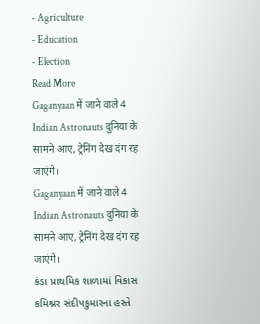- Agriculture
- Education
- Election
Read More
Gaganyaan में जाने वाले 4 Indian Astronauts दुनिया के सामने आए, ट्रेनिंग देख दंग रह जाएंगे।
Gaganyaan में जाने वाले 4 Indian Astronauts दुनिया के सामने आए, ट्रेनिंग देख दंग रह जाएंगे।
કંડા પ્રાથમિક શાળામાં વિકાસ કમિશ્નર સંદીપકુમારના હસ્તે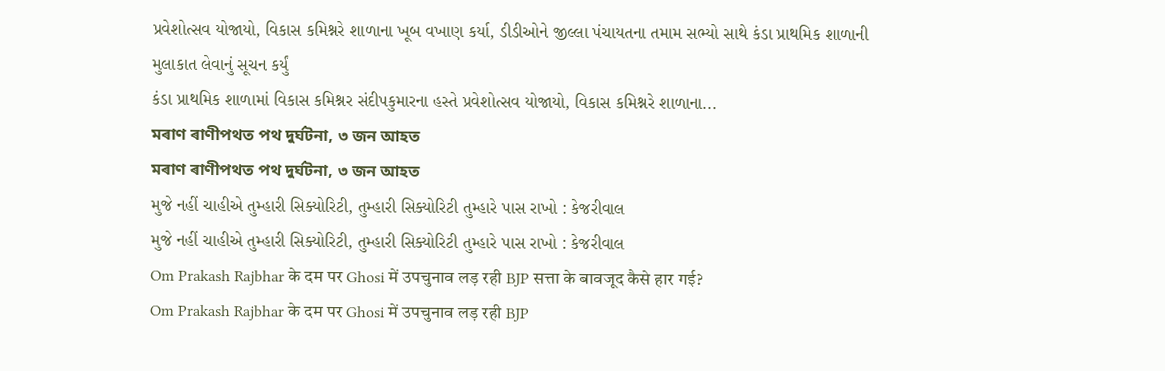પ્રવેશોત્સવ યોજાયો, વિકાસ કમિશ્નરે શાળાના ખૂબ વખાણ કર્યા, ડીડીઓને જીલ્લા પંચાયતના તમામ સભ્યો સાથે કંડા પ્રાથમિક શાળાની મુલાકાત લેવાનું સૂચન કર્યું
કંડા પ્રાથમિક શાળામાં વિકાસ કમિશ્નર સંદીપકુમારના હસ્તે પ્રવેશોત્સવ યોજાયો, વિકાસ કમિશ્નરે શાળાના...
মৰাণ ৰাণীপথত পথ দুৰ্ঘটনা, ৩ জন আহত
মৰাণ ৰাণীপথত পথ দুৰ্ঘটনা, ৩ জন আহত
મુજે નહીં ચાહીએ તુમ્હારી સિક્યોરિટી, તુમ્હારી સિક્યોરિટી તુમ્હારે પાસ રાખો : કેજરીવાલ
મુજે નહીં ચાહીએ તુમ્હારી સિક્યોરિટી, તુમ્હારી સિક્યોરિટી તુમ્હારે પાસ રાખો : કેજરીવાલ
Om Prakash Rajbhar के दम पर Ghosi में उपचुनाव लड़ रही BJP सत्ता के बावजूद कैसे हार गई?
Om Prakash Rajbhar के दम पर Ghosi में उपचुनाव लड़ रही BJP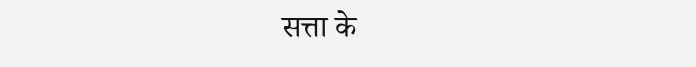सत्ता के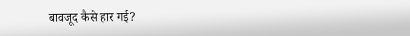बावजूद कैसे हार गई?